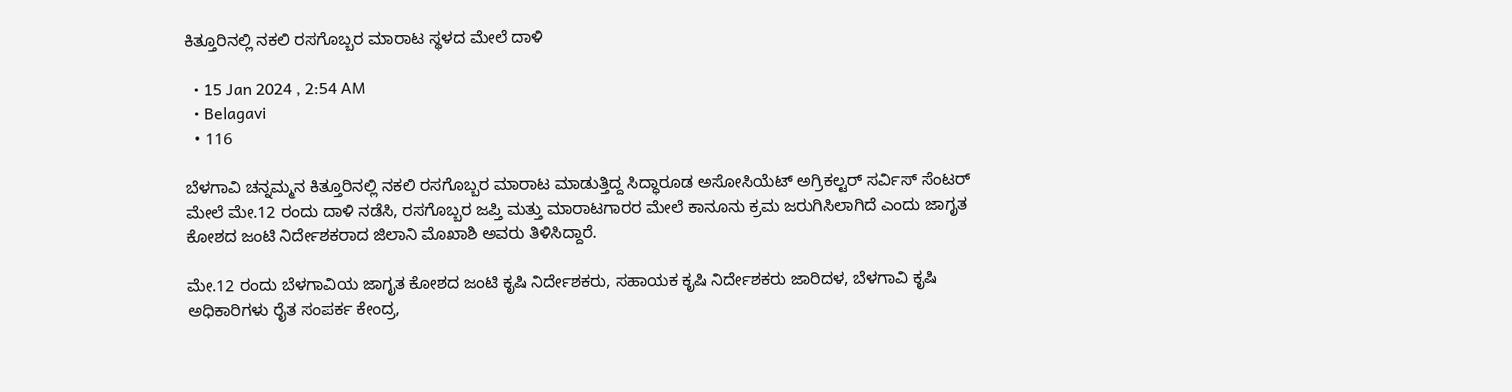ಕಿತ್ತೂರಿನಲ್ಲಿ ನಕಲಿ ರಸಗೊಬ್ಬರ ಮಾರಾಟ ಸ್ಥಳದ ಮೇಲೆ ದಾಳಿ

  • 15 Jan 2024 , 2:54 AM
  • Belagavi
  • 116

ಬೆಳಗಾವಿ ಚನ್ನಮ್ಮನ ಕಿತ್ತೂರಿನಲ್ಲಿ ನಕಲಿ ರಸಗೊಬ್ಬರ ಮಾರಾಟ ಮಾಡುತ್ತಿದ್ದ ಸಿದ್ಧಾರೂಡ ಅಸೋಸಿಯೆಟ್ ಅಗ್ರಿಕಲ್ಟರ್ ಸರ್ವಿಸ್ ಸೆಂಟರ್ ಮೇಲೆ ಮೇ.12 ರಂದು ದಾಳಿ‌ ನಡೆಸಿ, ರಸಗೊಬ್ಬರ ಜಪ್ತಿ‌ ಮತ್ತು ಮಾರಾಟಗಾರರ ಮೇಲೆ ಕಾನೂನು ಕ್ರಮ ಜರುಗಿಸಿಲಾಗಿದೆ ಎಂದು ಜಾಗೃತ ಕೋಶದ ಜಂಟಿ ನಿರ್ದೇಶಕರಾದ ಜಿಲಾನಿ ಮೊಖಾಶಿ ಅವರು ತಿಳಿಸಿದ್ದಾರೆ.

ಮೇ.12 ರಂದು ಬೆಳಗಾವಿಯ ಜಾಗೃತ ಕೋಶದ ಜಂಟಿ ಕೃಷಿ ನಿರ್ದೇಶಕರು, ಸಹಾಯಕ ಕೃಷಿ ನಿರ್ದೇಶಕರು ಜಾರಿದಳ, ಬೆಳಗಾವಿ ಕೃಷಿ ಅಧಿಕಾರಿಗಳು ರೈತ ಸಂಪರ್ಕ ಕೇಂದ್ರ,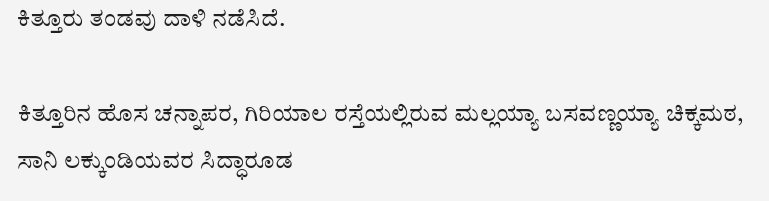ಕಿತ್ತೂರು ತಂಡವು ದಾಳಿ ನಡೆಸಿದೆ.

ಕಿತ್ತೂರಿನ ಹೊಸ ಚನ್ನಾಪರ, ಗಿರಿಯಾಲ ರಸ್ತೆಯಲ್ಲಿರುವ ಮಲ್ಲಯ್ಯಾ ಬಸವಣ್ಣಯ್ಯಾ ಚಿಕ್ಕಮಠ, ಸಾನಿ ಲಕ್ಕುಂಡಿಯವರ ಸಿದ್ಧಾರೂಡ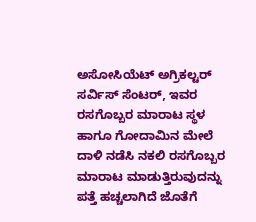ಅಸೋಸಿಯೆಟ್ ಅಗ್ರಿಕಲ್ಟರ್ ಸರ್ವಿಸ್ ಸೆಂಟರ್, ಇವರ ರಸಗೊಬ್ಬರ ಮಾರಾಟ ಸ್ಥಳ ಹಾಗೂ ಗೋದಾಮಿನ ಮೇಲೆ ದಾಳಿ ನಡೆಸಿ ನಕಲಿ ರಸಗೊಬ್ಬರ ಮಾರಾಟ ಮಾಡುತ್ತಿರುವುದನ್ನು ಪತ್ತೆ ಹಚ್ಚಲಾಗಿದೆ ಜೊತೆಗೆ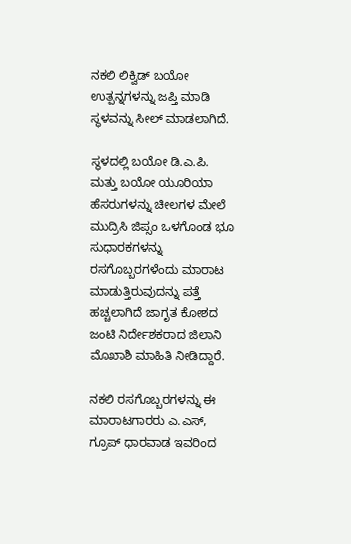ನಕಲಿ ಲಿಕ್ವಿಡ್ ಬಯೋ ಉತ್ಪನ್ನಗಳನ್ನು ಜಪ್ತಿ ಮಾಡಿ ಸ್ಥಳವನ್ನು ಸೀಲ್ ಮಾಡಲಾಗಿದೆ.

ಸ್ಥಳದಲ್ಲಿ ಬಯೋ ಡಿ.ಎ.ಪಿ. ಮತ್ತು ಬಯೋ ಯೂರಿಯಾ ಹೆಸರುಗಳನ್ನು ಚೀಲಗಳ ಮೇಲೆ ಮುದ್ರಿಸಿ ಜಿಪ್ಸಂ ಒಳಗೊಂಡ ಭೂ ಸುಧಾರಕಗಳನ್ನು ರಸಗೊಬ್ಬರಗಳೆಂದು ಮಾರಾಟ ಮಾಡುತ್ತಿರುವುದನ್ನು ಪತ್ತೆ ಹಚ್ಚಲಾಗಿದೆ ಜಾಗೃತ ಕೋಶದ ಜಂಟಿ ನಿರ್ದೇಶಕರಾದ ಜಿಲಾನಿ ಮೊಖಾಶಿ ಮಾಹಿತಿ ನೀಡಿದ್ದಾರೆ.

ನಕಲಿ ರಸಗೊಬ್ಬರಗಳನ್ನು ಈ ಮಾರಾಟಗಾರರು ಎ.ಎಸ್, ಗ್ರೂಪ್ ಧಾರವಾಡ ಇವರಿಂದ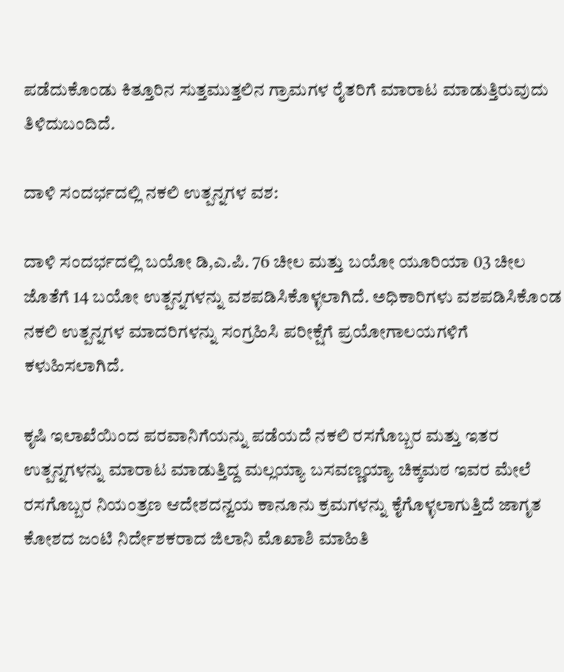ಪಡೆದುಕೊಂಡು ಕಿತ್ತೂರಿನ ಸುತ್ತಮುತ್ತಲಿನ ಗ್ರಾಮಗಳ ರೈತರಿಗೆ ಮಾರಾಟ ಮಾಡುತ್ತಿರುವುದು ತಿಳಿದುಬಂದಿದೆ.

ದಾಳಿ ಸಂದರ್ಭದಲ್ಲಿ ನಕಲಿ ಉತ್ಪನ್ನಗಳ ವಶ:

ದಾಳಿ ಸಂದರ್ಭದಲ್ಲಿ ಬಯೋ ಡಿ,ಎ.ಪಿ. 76 ಚೀಲ ಮತ್ತು ಬಯೋ ಯೂರಿಯಾ 03 ಚೀಲ ಜೊತೆಗೆ 14 ಬಯೋ ಉತ್ಪನ್ನಗಳನ್ನು ವಶಪಡಿಸಿಕೊಳ್ಳಲಾಗಿದೆ. ಅಧಿಕಾರಿಗಳು ವಶಪಡಿಸಿಕೊಂಡ ನಕಲಿ ಉತ್ಪನ್ನಗಳ ಮಾದರಿಗಳನ್ನು ಸಂಗ್ರಹಿಸಿ ಪರೀಕ್ಷೆಗೆ ಪ್ರಯೋಗಾಲಯಗಳಿಗೆ ಕಳುಹಿಸಲಾಗಿದೆ.

ಕೃಷಿ ಇಲಾಖೆಯಿಂದ ಪರವಾನಿಗೆಯನ್ನು ಪಡೆಯದೆ ನಕಲಿ ರಸಗೊಬ್ಬರ ಮತ್ತು ಇತರ ಉತ್ಪನ್ನಗಳನ್ನು ಮಾರಾಟ ಮಾಡುತ್ತಿದ್ದ ಮಲ್ಲಯ್ಯಾ ಬಸವಣ್ಣಯ್ಯಾ ಚಿಕ್ಕಮಠ ಇವರ ಮೇಲೆ ರಸಗೊಬ್ಬರ ನಿಯಂತ್ರಣ ಆದೇಶದನ್ವಯ ಕಾನೂನು ಕ್ರಮಗಳನ್ನು ಕೈಗೊಳ್ಳಲಾಗುತ್ತಿದೆ ಜಾಗೃತ ಕೋಶದ ಜಂಟಿ ನಿರ್ದೇಶಕರಾದ ಜಿಲಾನಿ ಮೊಖಾಶಿ ಮಾಹಿತಿ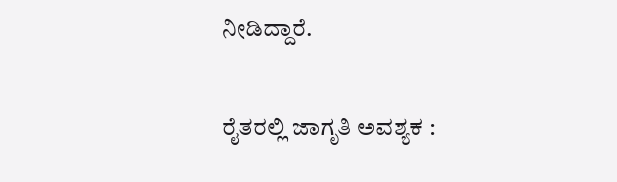ನೀಡಿದ್ದಾರೆ.

ರೈತರಲ್ಲಿ ಜಾಗೃತಿ ಅವಶ್ಯಕ :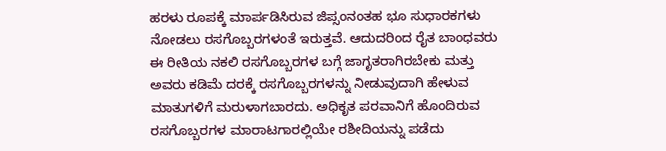ಹರಳು ರೂಪಕ್ಕೆ ಮಾರ್ಪಡಿಸಿರುವ ಜಿಪ್ಸಂನಂತಹ ಭೂ ಸುಧಾರಕಗಳು ನೋಡಲು ರಸಗೊಬ್ಬರಗಳಂತೆ ಇರುತ್ತವೆ. ಆದುದರಿಂದ ರೈತ ಬಾಂಧವರು ಈ ರೀತಿಯ ನಕಲಿ ರಸಗೊಬ್ಬರಗಳ ಬಗ್ಗೆ ಜಾಗೃತರಾಗಿರಬೇಕು ಮತ್ತು ಅವರು ಕಡಿಮೆ ದರಕ್ಕೆ ರಸಗೊಬ್ಬರಗಳನ್ನು ನೀಡುವುದಾಗಿ ಹೇಳುವ ಮಾತುಗಳಿಗೆ ಮರುಳಾಗಬಾರದು. ಅಧಿಕೃತ ಪರವಾನಿಗೆ ಹೊಂದಿರುವ ರಸಗೊಬ್ಬರಗಳ ಮಾರಾಟಗಾರಲ್ಲಿಯೇ ರಶೀದಿಯನ್ನು ಪಡೆದು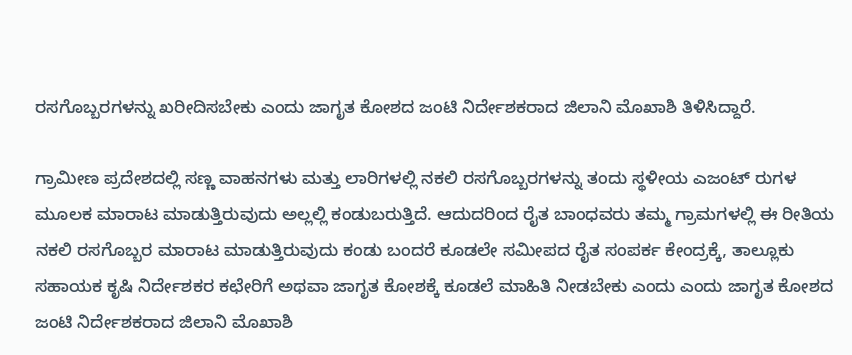ರಸಗೊಬ್ಬರಗಳನ್ನು ಖರೀದಿಸಬೇಕು ಎಂದು ಜಾಗೃತ ಕೋಶದ ಜಂಟಿ ನಿರ್ದೇಶಕರಾದ ಜಿಲಾನಿ ಮೊಖಾಶಿ ತಿಳಿಸಿದ್ದಾರೆ.

ಗ್ರಾಮೀಣ ಪ್ರದೇಶದಲ್ಲಿ ಸಣ್ಣ ವಾಹನಗಳು ಮತ್ತು ಲಾರಿಗಳಲ್ಲಿ ನಕಲಿ ರಸಗೊಬ್ಬರಗಳನ್ನು ತಂದು ಸ್ಥಳೀಯ ಎಜಂಟ್ ರುಗಳ ಮೂಲಕ ಮಾರಾಟ ಮಾಡುತ್ತಿರುವುದು ಅಲ್ಲಲ್ಲಿ ಕಂಡುಬರುತ್ತಿದೆ. ಆದುದರಿಂದ ರೈತ ಬಾಂಧವರು ತಮ್ಮ ಗ್ರಾಮಗಳಲ್ಲಿ ಈ ರೀತಿಯ ನಕಲಿ ರಸಗೊಬ್ಬರ ಮಾರಾಟ ಮಾಡುತ್ತಿರುವುದು ಕಂಡು ಬಂದರೆ ಕೂಡಲೇ ಸಮೀಪದ ರೈತ ಸಂಪರ್ಕ ಕೇಂದ್ರಕ್ಕೆ, ತಾಲ್ಲೂಕು ಸಹಾಯಕ ಕೃಷಿ ನಿರ್ದೇಶಕರ ಕಛೇರಿಗೆ ಅಥವಾ ಜಾಗೃತ ಕೋಶಕ್ಕೆ ಕೂಡಲೆ ಮಾಹಿತಿ ನೀಡಬೇಕು ಎಂದು ಎಂದು ಜಾಗೃತ ಕೋಶದ ಜಂಟಿ ನಿರ್ದೇಶಕರಾದ ಜಿಲಾನಿ ಮೊಖಾಶಿ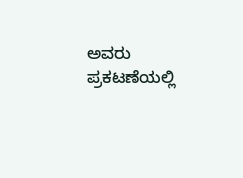ಅವರು ಪ್ರಕಟಣೆಯಲ್ಲಿ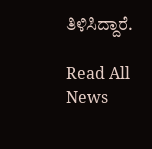ತಿಳಿಸಿದ್ದಾರೆ.

Read All News